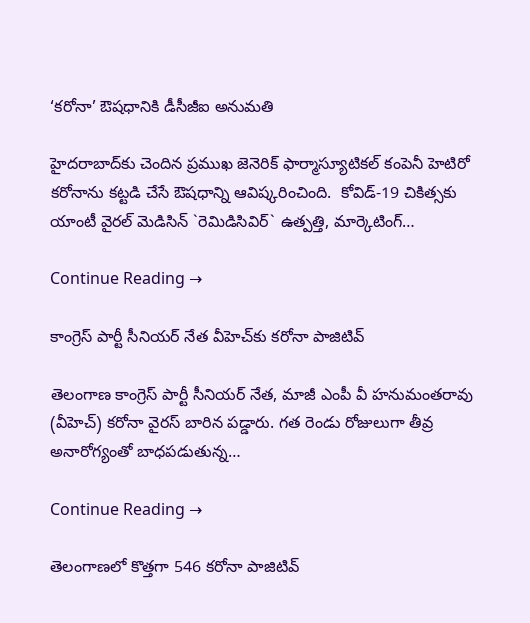‘కరోనా’ ఔషధానికి డీసీజీఐ అనుమతి

హైదరాబాద్‌కు చెందిన ప్రముఖ జెనెరిక్ ఫార్మాస్యూటిక‌ల్ కంపెనీ హెటిరో క‌రోనాను కట్టడి చేసే ఔషధాన్ని ఆవిష్కరించింది.  కోవిడ్‌-19 చికిత్సకు   యాంటీ వైరల్ మెడిసిన్ `రెమిడిసివిర్‌‌‌` ఉత్పత్తి, మార్కెటింగ్…

Continue Reading →

కాంగ్రెస్‌ పార్టీ సీనియర్ నేత వీహెచ్‌కు కరోనా పాజిటివ్‌

తెలంగాణ కాంగ్రెస్‌ పార్టీ సీనియర్ నేత‌, మాజీ ఎంపీ వీ హనుమంతరావు (వీహెచ్‌) కరోనా వైరస్‌ బారిన పడ్డారు. గత రెండు రోజులుగా తీవ్ర అనారోగ్యంతో బాధపడుతున్న…

Continue Reading →

తెలంగాణలో కొత్తగా 546 కరోనా పాజిటివ్‌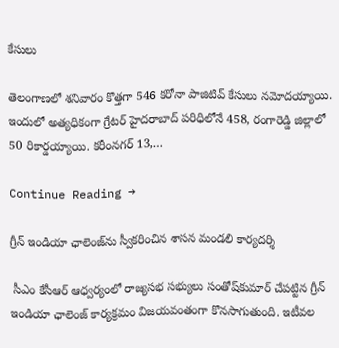కేసులు

తెలంగాణలో శనివారం కొత్తగా 546 కరోనా పాజిటివ్‌ కేసులు నమోదయ్యాయి. ఇందులో అత్యధికంగా గ్రేటర్‌ హైదరాబాద్‌ పరిధిలోనే 458, రంగారెడ్డి జిల్లాలో 50 రికార్డయ్యాయి. కరీంనగర్‌ 13,…

Continue Reading →

గ్రీన్‌ ఇండియా ఛాలెంజ్‌ను స్వీకరించిన శాసన మండలి కార్యదర్శి

 సీఎం కేసీఆర్‌ ఆధ్వర్యంలో రాజ్యసభ సభ్యులు సంతోష్‌కుమార్‌ చేపట్టిన గ్రీన్‌ ఇండియా ఛాలెంజ్‌ కార్యక్రమం విజయవంతంగా కొనసాగుతుంది. ఇటీవల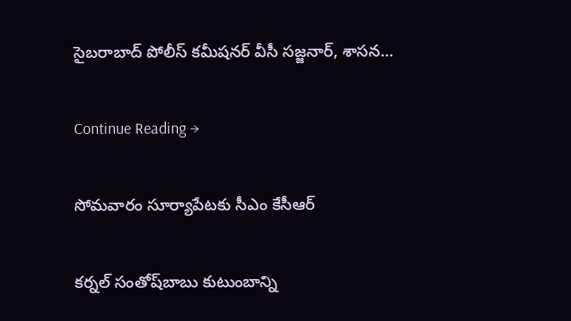సైబరాబాద్‌ పోలీస్‌ కమీషనర్‌ వీసీ సజ్జనార్‌, శాసన…

Continue Reading →

సోమవారం సూర్యాపేటకు సీఎం కేసీఆర్‌

కర్నల్‌ సంతోష్‌బాబు కుటుంబాన్ని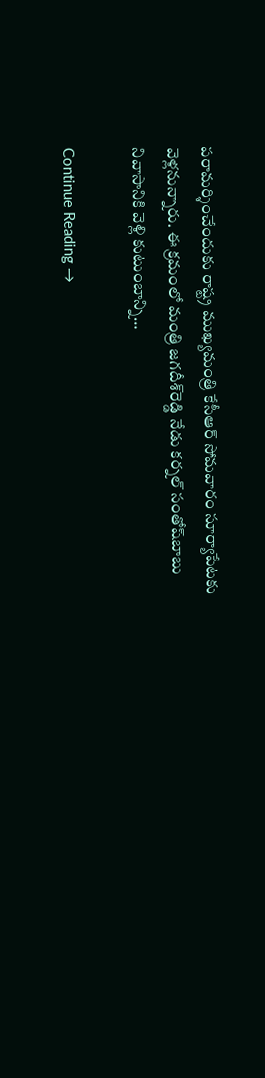పరామర్శించేందుకు రాష్ట్ర ముఖ్యమంత్రి కేసీఆర్‌ సోమవారం సూర్యాపేటకు వెళ్లనున్నారు. ఈ క్రమంలో మంత్రి జగదీశ్‌రెడ్డి నేడు కర్నల్‌ సంతోష్‌బాబు నివాసానికి వెళ్లి కుటుంబాన్ని…

Continue Reading →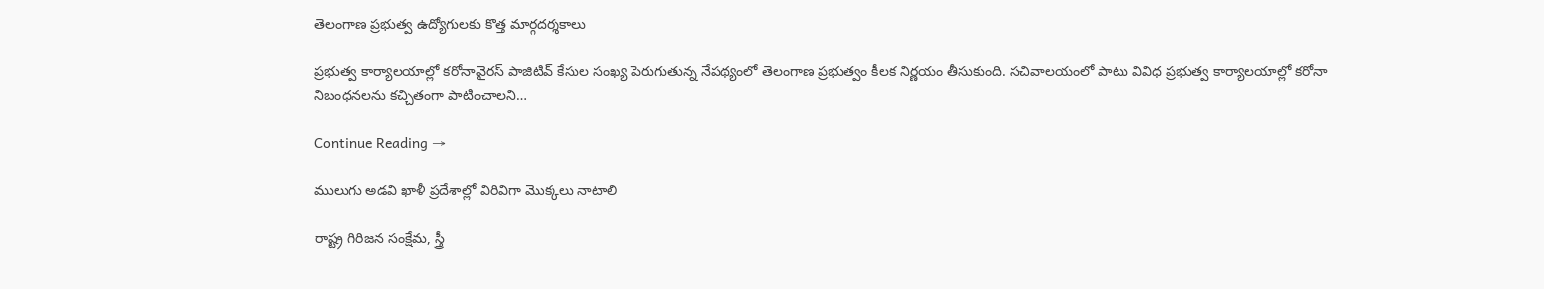తెలంగాణ ప్రభుత్వ ఉద్యోగులకు కొత్త మార్గదర్శకాలు

ప్రభుత్వ కార్యాలయాల్లో కరోనావైరస్‌ పాజిటివ్‌ కేసుల సంఖ్య పెరుగుతున్న నేపథ్యంలో తెలంగాణ ప్రభుత్వం కీలక నిర్ణయం తీసుకుంది. సచివాలయంలో పాటు వివిధ ప్రభుత్వ కార్యాలయాల్లో కరోనా నిబంధనలను కచ్చితంగా పాటించాలని…

Continue Reading →

ములుగు అడవి ఖాళీ ప్రదేశాల్లో విరివిగా మొక్కలు నాటాలి

రాష్ట్ర గిరిజన సంక్షేమ, స్త్రీ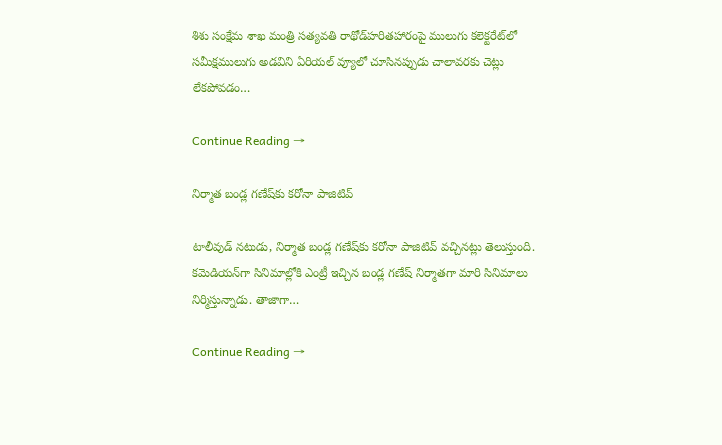శిశు సంక్షేమ శాఖ మంత్రి సత్యవతి రాథోడ్‌హరితహారంపై ములుగు కలెక్టరేట్‌లో సమీక్షములుగు అడవిని ఏరియల్ వ్యూలో చూసినప్పుడు చాలావరకు చెట్లు లేకపోవడం…

Continue Reading →

నిర్మాత బండ్ల గణేష్‌కు కరోనా పాజిటివ్

టాలీవుడ్‌ నటుడు, నిర్మాత బండ్ల గణేష్‌కు కరోనా పాజిటివ్ వచ్చినట్లు తెలుస్తుంది. కమెడియన్‌గా సినిమాల్లోకి ఎంట్రీ ఇచ్చిన బండ్ల గణేష్‌ నిర్మాతగా మారి సినిమాలు నిర్మిస్తున్నాడు. తాజాగా…

Continue Reading →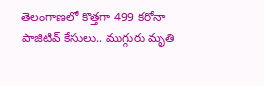తెలంగాణలో కొత్తగా 499 కరోనా పాజిటివ్‌ కేసులు.. ముగ్గురు మృతి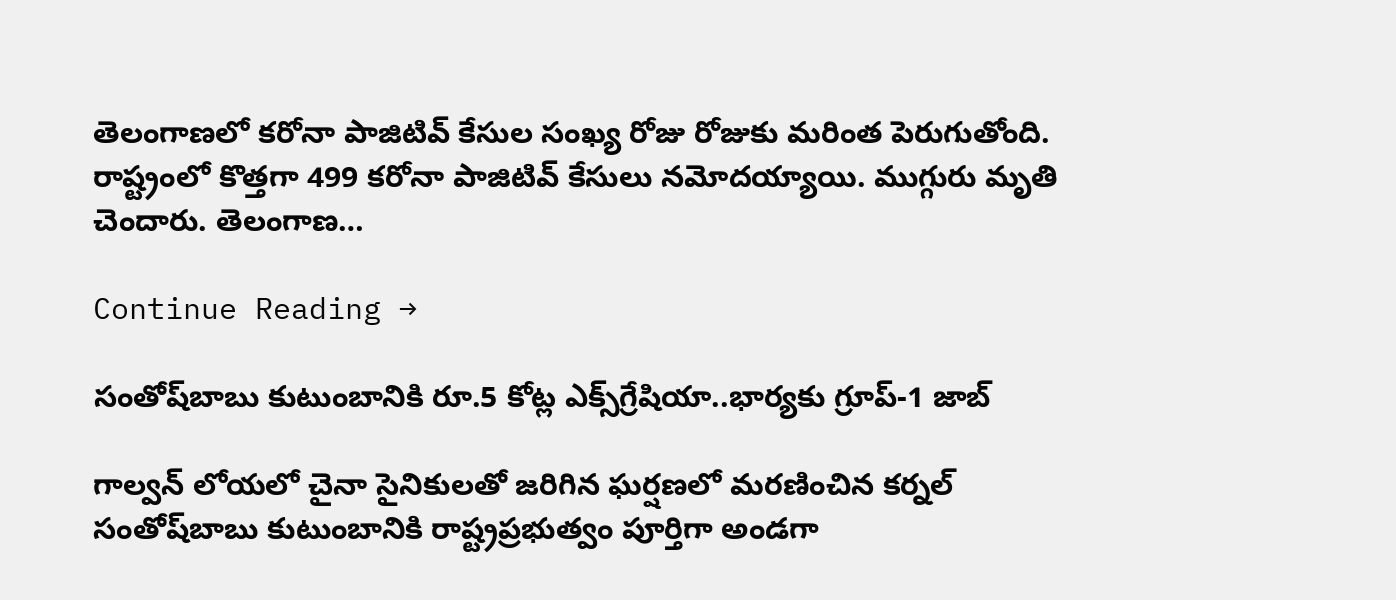తెలంగాణలో కరోనా పాజిటివ్‌ కేసుల సంఖ్య రోజు రోజుకు మరింత పెరుగుతోంది. రాష్ట్రంలో కొత్తగా 499 కరోనా పాజిటివ్‌ కేసులు నమోదయ్యాయి. ముగ్గురు మృతి చెందారు. తెలంగాణ…

Continue Reading →

సంతోష్‌బాబు కుటుంబానికి రూ.5 కోట్ల ఎక్స్‌గ్రేషియా..భార్యకు గ్రూప్‌-1 జాబ్‌

గాల్వన్‌ లోయలో చైనా సైనికులతో జరిగిన ఘర్షణలో మరణించిన కర్నల్‌ సంతోష్‌బాబు కుటుంబానికి రాష్ట్రప్రభుత్వం పూర్తిగా అండగా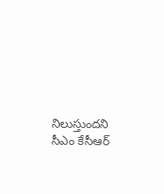నిలుస్తుందని సీఎం కేసీఆర్‌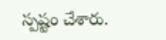స్పష్టం చేశారు.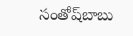సంతోష్‌బాబు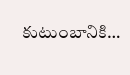కుటుంబానికి…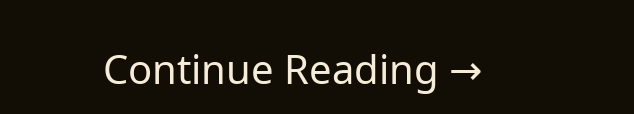Continue Reading →